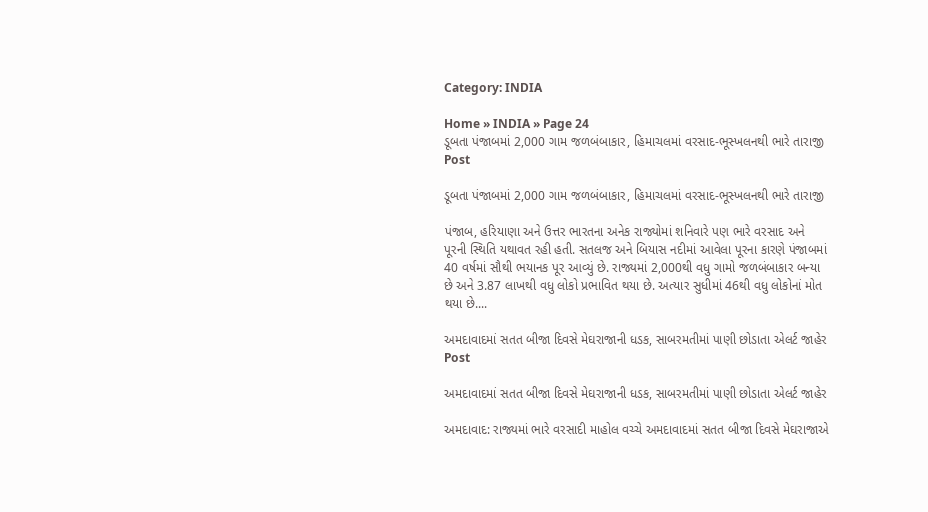Category: INDIA

Home » INDIA » Page 24
ડૂબતા પંજાબમાં 2,000 ગામ જળબંબાકાર, હિમાચલમાં વરસાદ-ભૂસ્ખલનથી ભારે તારાજી
Post

ડૂબતા પંજાબમાં 2,000 ગામ જળબંબાકાર, હિમાચલમાં વરસાદ-ભૂસ્ખલનથી ભારે તારાજી

પંજાબ, હરિયાણા અને ઉત્તર ભારતના અનેક રાજ્યોમાં શનિવારે પણ ભારે વરસાદ અને પૂરની સ્થિતિ યથાવત રહી હતી. સતલજ અને બિયાસ નદીમાં આવેલા પૂરના કારણે પંજાબમાં 40 વર્ષમાં સૌથી ભયાનક પૂર આવ્યું છે. રાજ્યમાં 2,000થી વધુ ગામો જળબંબાકાર બન્યા છે અને 3.87 લાખથી વધુ લોકો પ્રભાવિત થયા છે. અત્યાર સુધીમાં 46થી વધુ લોકોનાં મોત થયા છે....

અમદાવાદમાં સતત બીજા દિવસે મેઘરાજાની ધડક, સાબરમતીમાં પાણી છોડાતા એલર્ટ જાહેર
Post

અમદાવાદમાં સતત બીજા દિવસે મેઘરાજાની ધડક, સાબરમતીમાં પાણી છોડાતા એલર્ટ જાહેર

અમદાવાદ: રાજ્યમાં ભારે વરસાદી માહોલ વચ્ચે અમદાવાદમાં સતત બીજા દિવસે મેઘરાજાએ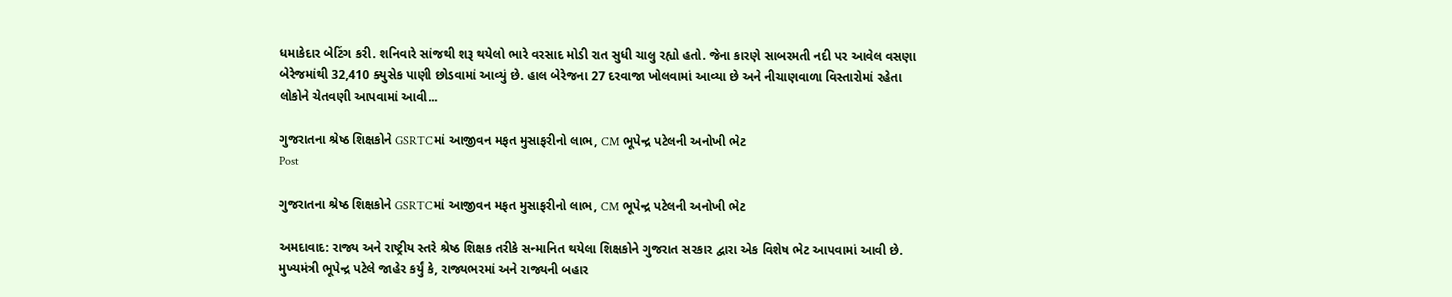ધમાકેદાર બેટિંગ કરી. શનિવારે સાંજથી શરૂ થયેલો ભારે વરસાદ મોડી રાત સુધી ચાલુ રહ્યો હતો. જેના કારણે સાબરમતી નદી પર આવેલ વસણા બેરેજમાંથી 32,410 ક્યુસેક પાણી છોડવામાં આવ્યું છે. હાલ બેરેજના 27 દરવાજા ખોલવામાં આવ્યા છે અને નીચાણવાળા વિસ્તારોમાં રહેતા લોકોને ચેતવણી આપવામાં આવી...

ગુજરાતના શ્રેષ્ઠ શિક્ષકોને GSRTCમાં આજીવન મફત મુસાફરીનો લાભ, CM ભૂપેન્દ્ર પટેલની અનોખી ભેટ
Post

ગુજરાતના શ્રેષ્ઠ શિક્ષકોને GSRTCમાં આજીવન મફત મુસાફરીનો લાભ, CM ભૂપેન્દ્ર પટેલની અનોખી ભેટ

અમદાવાદ: રાજ્ય અને રાષ્ટ્રીય સ્તરે શ્રેષ્ઠ શિક્ષક તરીકે સન્માનિત થયેલા શિક્ષકોને ગુજરાત સરકાર દ્વારા એક વિશેષ ભેટ આપવામાં આવી છે. મુખ્યમંત્રી ભૂપેન્દ્ર પટેલે જાહેર કર્યું કે, રાજ્યભરમાં અને રાજ્યની બહાર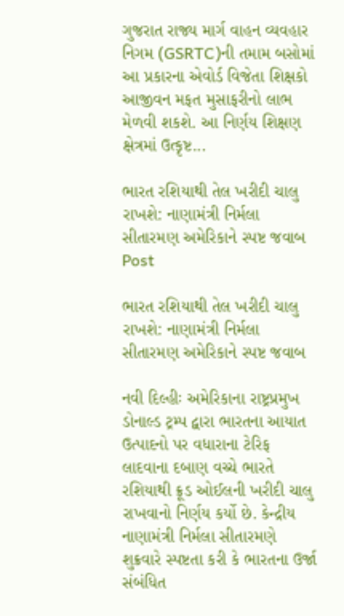ગુજરાત રાજ્ય માર્ગ વાહન વ્યવહાર નિગમ (GSRTC)ની તમામ બસોમાં આ પ્રકારના એવોર્ડ વિજેતા શિક્ષકો આજીવન મફત મુસાફરીનો લાભ મેળવી શકશે. આ નિર્ણય શિક્ષણ ક્ષેત્રમાં ઉત્કૃષ્ટ...

ભારત રશિયાથી તેલ ખરીદી ચાલુ રાખશે: નાણામંત્રી નિર્મલા સીતારમણ અમેરિકાને સ્પષ્ટ જવાબ
Post

ભારત રશિયાથી તેલ ખરીદી ચાલુ રાખશે: નાણામંત્રી નિર્મલા સીતારમણ અમેરિકાને સ્પષ્ટ જવાબ

નવી દિલ્હીઃ અમેરિકાના રાષ્ટ્રપ્રમુખ ડોનાલ્ડ ટ્રમ્પ દ્વારા ભારતના આયાત ઉત્પાદનો પર વધારાના ટેરિફ લાદવાના દબાણ વચ્ચે ભારતે રશિયાથી ક્રૂડ ઓઈલની ખરીદી ચાલુ રાખવાનો નિર્ણય કર્યો છે. કેન્દ્રીય નાણામંત્રી નિર્મલા સીતારમણે શુક્રવારે સ્પષ્ટતા કરી કે ભારતના ઉર્જા સંબંધિત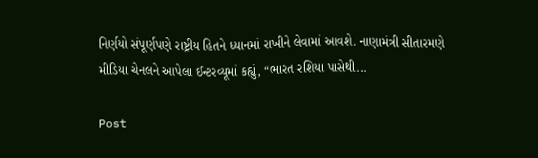નિર્ણયો સંપૂર્ણપણે રાષ્ટ્રીય હિતને ધ્યાનમાં રાખીને લેવામાં આવશે. નાણામંત્રી સીતારમણે મીડિયા ચેનલને આપેલા ઈન્ટરવ્યૂમાં કહ્યું, “ભારત રશિયા પાસેથી...

Post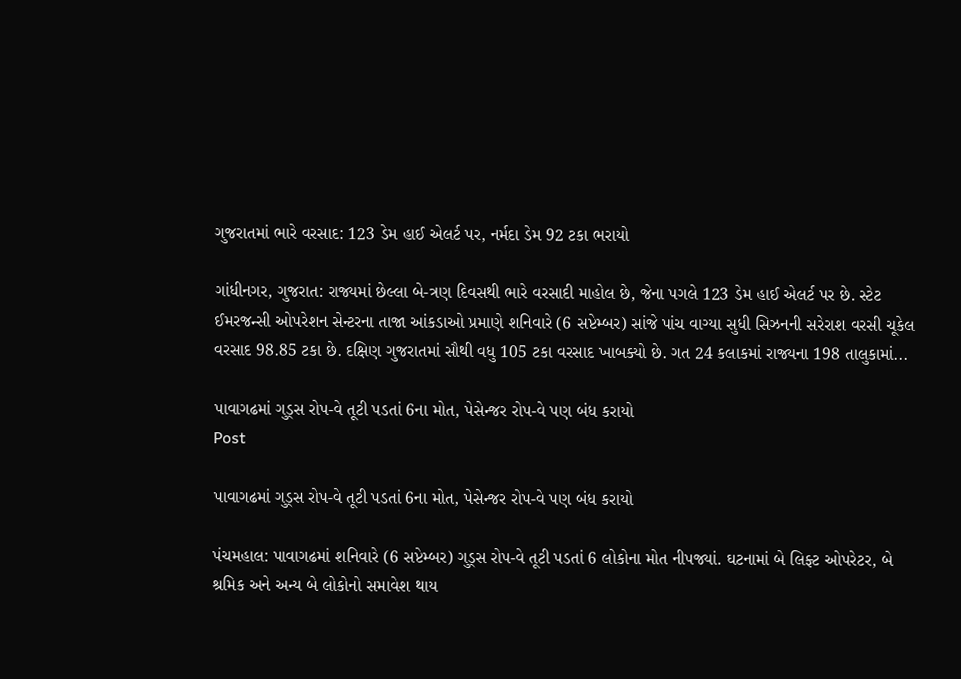ગુજરાતમાં ભારે વરસાદ: 123 ડેમ હાઈ એલર્ટ પર, નર્મદા ડેમ 92 ટકા ભરાયો

ગાંધીનગર, ગુજરાત: રાજ્યમાં છેલ્લા બે-ત્રણ દિવસથી ભારે વરસાદી માહોલ છે, જેના પગલે 123 ડેમ હાઈ એલર્ટ પર છે. સ્ટેટ ઈમરજન્સી ઓપરેશન સેન્ટરના તાજા આંકડાઓ પ્રમાણે શનિવારે (6 સપ્ટેમ્બર) સાંજે પાંચ વાગ્યા સુધી સિઝનની સરેરાશ વરસી ચૂકેલ વરસાદ 98.85 ટકા છે. દક્ષિણ ગુજરાતમાં સૌથી વધુ 105 ટકા વરસાદ ખાબક્યો છે. ગત 24 કલાકમાં રાજ્યના 198 તાલુકામાં...

પાવાગઢમાં ગુડ્સ રોપ-વે તૂટી પડતાં 6ના મોત, પેસેન્જર રોપ-વે પણ બંધ કરાયો
Post

પાવાગઢમાં ગુડ્સ રોપ-વે તૂટી પડતાં 6ના મોત, પેસેન્જર રોપ-વે પણ બંધ કરાયો

પંચમહાલ: પાવાગઢમાં શનિવારે (6 સપ્ટેમ્બર) ગુડ્સ રોપ-વે તૂટી પડતાં 6 લોકોના મોત નીપજ્યાં. ઘટનામાં બે લિફ્ટ ઓપરેટર, બે શ્રમિક અને અન્ય બે લોકોનો સમાવેશ થાય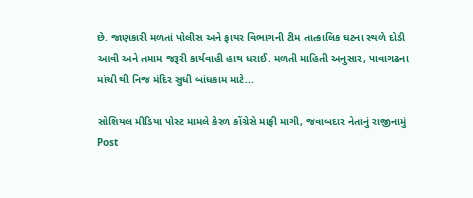છે. જાણકારી મળતાં પોલીસ અને ફાયર વિભાગની ટીમ તાત્કાલિક ઘટના સ્થળે દોડી આવી અને તમામ જરૂરી કાર્યવાહી હાથ ધરાઈ. મળતી માહિતી અનુસાર, પાવાગઢના માંચી થી નિજ મંદિર સુધી બાંધકામ માટે...

સોશિયલ મીડિયા પોસ્ટ મામલે કેરળ કોંગ્રેસે માફી માગી, જવાબદાર નેતાનું રાજીનામું
Post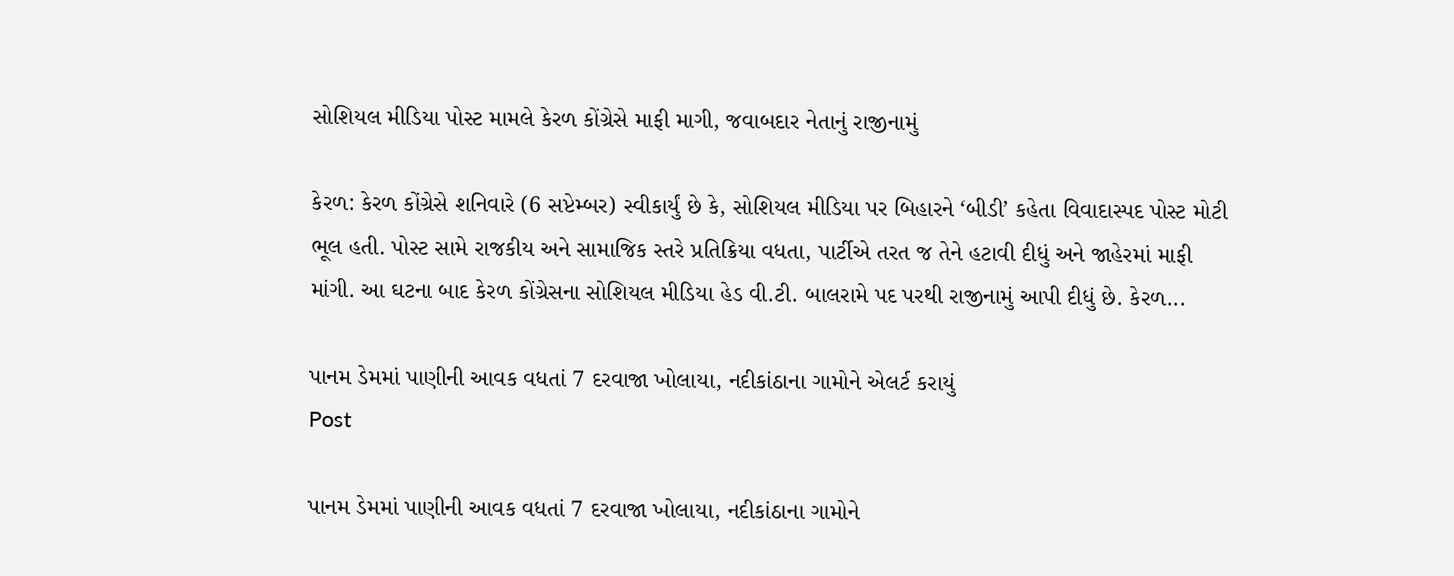સોશિયલ મીડિયા પોસ્ટ મામલે કેરળ કોંગ્રેસે માફી માગી, જવાબદાર નેતાનું રાજીનામું

કેરળ: કેરળ કોંગ્રેસે શનિવારે (6 સપ્ટેમ્બર) સ્વીકાર્યું છે કે, સોશિયલ મીડિયા પર બિહારને ‘બીડી’ કહેતા વિવાદાસ્પદ પોસ્ટ મોટી ભૂલ હતી. પોસ્ટ સામે રાજકીય અને સામાજિક સ્તરે પ્રતિક્રિયા વધતા, પાર્ટીએ તરત જ તેને હટાવી દીધું અને જાહેરમાં માફી માંગી. આ ઘટના બાદ કેરળ કોંગ્રેસના સોશિયલ મીડિયા હેડ વી.ટી. બાલરામે પદ પરથી રાજીનામું આપી દીધું છે. કેરળ...

પાનમ ડેમમાં પાણીની આવક વધતાં 7 દરવાજા ખોલાયા, નદીકાંઠાના ગામોને એલર્ટ કરાયું
Post

પાનમ ડેમમાં પાણીની આવક વધતાં 7 દરવાજા ખોલાયા, નદીકાંઠાના ગામોને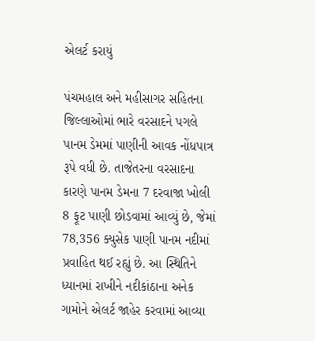એલર્ટ કરાયું

પંચમહાલ અને મહીસાગર સહિતના જિલ્લાઓમાં ભારે વરસાદને પગલે પાનમ ડેમમાં પાણીની આવક નોંધપાત્ર રૂપે વધી છે. તાજેતરના વરસાદના કારણે પાનમ ડેમના 7 દરવાજા ખોલી 8 ફૂટ પાણી છોડવામાં આવ્યું છે, જેમાં 78,356 ક્યુસેક પાણી પાનમ નદીમાં પ્રવાહિત થઈ રહ્યું છે. આ સ્થિતિને ધ્યાનમાં રાખીને નદીકાંઠાના અનેક ગામોને એલર્ટ જાહેર કરવામાં આવ્યા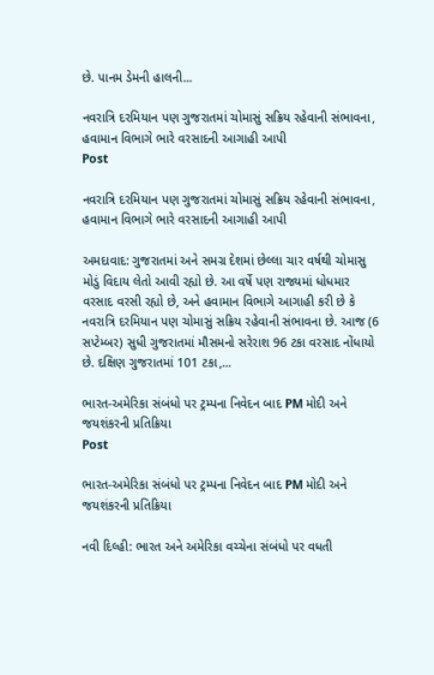છે. પાનમ ડેમની હાલની...

નવરાત્રિ દરમિયાન પણ ગુજરાતમાં ચોમાસું સક્રિય રહેવાની સંભાવના, હવામાન વિભાગે ભારે વરસાદની આગાહી આપી
Post

નવરાત્રિ દરમિયાન પણ ગુજરાતમાં ચોમાસું સક્રિય રહેવાની સંભાવના, હવામાન વિભાગે ભારે વરસાદની આગાહી આપી

અમદાવાદ: ગુજરાતમાં અને સમગ્ર દેશમાં છેલ્લા ચાર વર્ષથી ચોમાસુ મોડું વિદાય લેતો આવી રહ્યો છે. આ વર્ષે પણ રાજ્યમાં ધોધમાર વરસાદ વરસી રહ્યો છે, અને હવામાન વિભાગે આગાહી કરી છે કે નવરાત્રિ દરમિયાન પણ ચોમાસું સક્રિય રહેવાની સંભાવના છે. આજ (6 સપ્ટેમ્બર) સુધી ગુજરાતમાં મૌસમનો સરેરાશ 96 ટકા વરસાદ નોંધાયો છે. દક્ષિણ ગુજરાતમાં 101 ટકા,...

ભારત-અમેરિકા સંબંધો પર ટ્રમ્પના નિવેદન બાદ PM મોદી અને જયશંકરની પ્રતિક્રિયા
Post

ભારત-અમેરિકા સંબંધો પર ટ્રમ્પના નિવેદન બાદ PM મોદી અને જયશંકરની પ્રતિક્રિયા

નવી દિલ્હી: ભારત અને અમેરિકા વચ્ચેના સંબંધો પર વધતી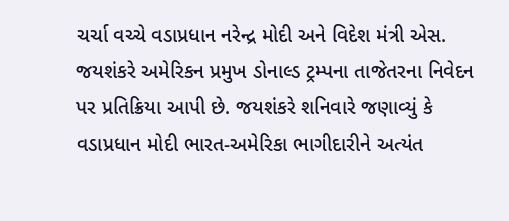ચર્ચા વચ્ચે વડાપ્રધાન નરેન્દ્ર મોદી અને વિદેશ મંત્રી એસ. જયશંકરે અમેરિકન પ્રમુખ ડોનાલ્ડ ટ્રમ્પના તાજેતરના નિવેદન પર પ્રતિક્રિયા આપી છે. જયશંકરે શનિવારે જણાવ્યું કે વડાપ્રધાન મોદી ભારત-અમેરિકા ભાગીદારીને અત્યંત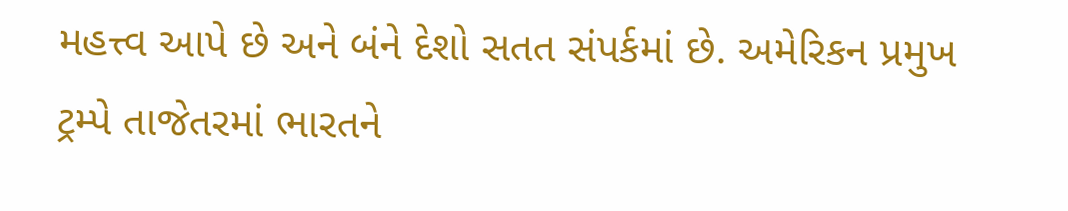મહત્ત્વ આપે છે અને બંને દેશો સતત સંપર્કમાં છે. અમેરિકન પ્રમુખ ટ્રમ્પે તાજેતરમાં ભારતને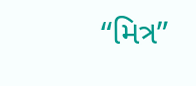“મિત્ર”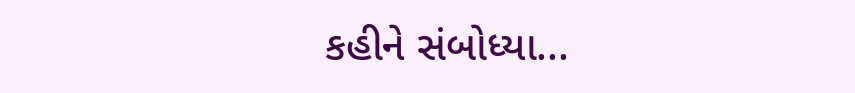કહીને સંબોધ્યા...